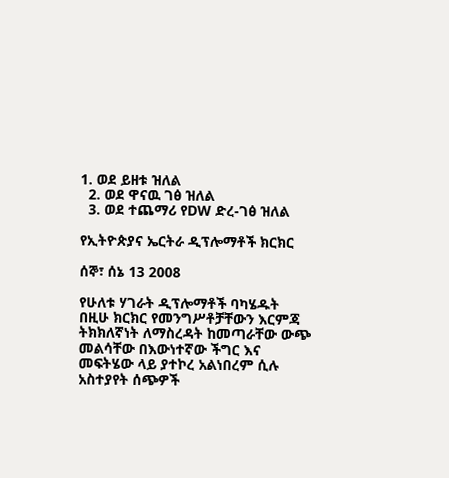1. ወደ ይዘቱ ዝለል
  2. ወደ ዋናዉ ገፅ ዝለል
  3. ወደ ተጨማሪ የDW ድረ-ገፅ ዝለል

የኢትዮጵያና ኤርትራ ዲፕሎማቶች ክርክር

ሰኞ፣ ሰኔ 13 2008

የሁለቱ ሃገራት ዲፕሎማቶች ባካሄዱት በዚሁ ክርክር የመንግሥቶቻቸውን እርምጃ ትክክለኛነት ለማስረዳት ከመጣራቸው ውጭ መልሳቸው በእውነተኛው ችግር እና መፍትሄው ላይ ያተኮረ አልነበረም ሲሉ አስተያየት ሰጭዎች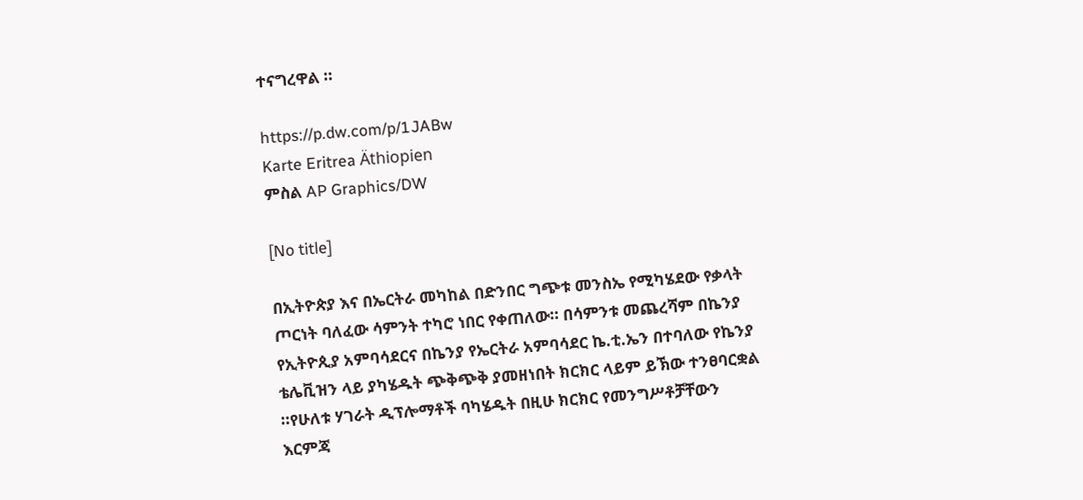ተናግረዋል ።

https://p.dw.com/p/1JABw
Karte Eritrea Äthiopien
ምስል AP Graphics/DW

[No title]

በኢትዮጵያ እና በኤርትራ መካከል በድንበር ግጭቱ መንስኤ የሚካሄደው የቃላት ጦርነት ባለፈው ሳምንት ተካሮ ነበር የቀጠለው። በሳምንቱ መጨረሻም በኬንያ የኢትዮጲያ አምባሳደርና በኬንያ የኤርትራ አምባሳደር ኬ.ቲ.ኤን በተባለው የኬንያ ቴሌቪዝን ላይ ያካሄዱት ጭቅጭቅ ያመዘነበት ክርክር ላይም ይኽው ተንፀባርቋል ።የሁለቱ ሃገራት ዲፕሎማቶች ባካሄዱት በዚሁ ክርክር የመንግሥቶቻቸውን እርምጃ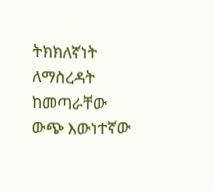ትክክለኛነት ለማስረዳት ከመጣራቸው ውጭ እውነተኛው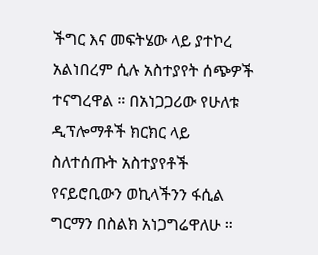ችግር እና መፍትሄው ላይ ያተኮረ አልነበረም ሲሉ አስተያየት ሰጭዎች ተናግረዋል ። በአነጋጋሪው የሁለቱ ዲፕሎማቶች ክርክር ላይ ስለተሰጡት አስተያየቶች የናይሮቢውን ወኪላችንን ፋሲል ግርማን በስልክ አነጋግሬዋለሁ ።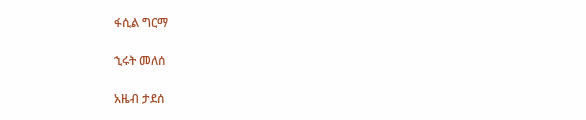ፋሲል ግርማ

ኂሩት መለሰ

አዜብ ታደሰ